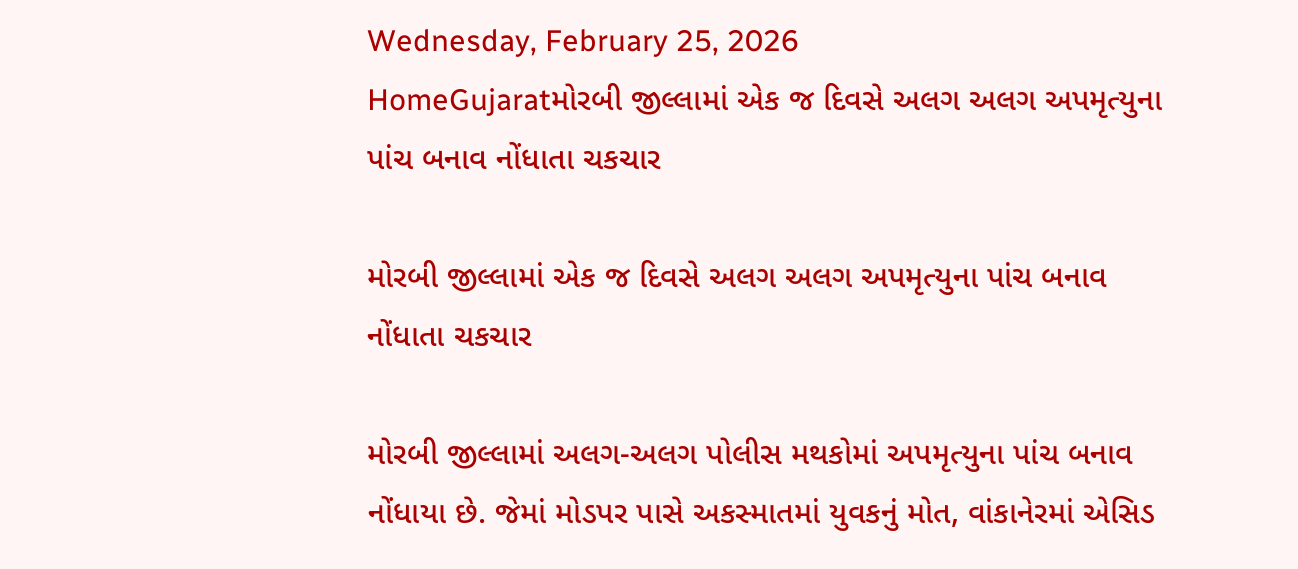Wednesday, February 25, 2026
HomeGujaratમોરબી જીલ્લામાં એક જ દિવસે અલગ અલગ અપમૃત્યુના પાંચ બનાવ નોંધાતા ચકચાર

મોરબી જીલ્લામાં એક જ દિવસે અલગ અલગ અપમૃત્યુના પાંચ બનાવ નોંધાતા ચકચાર

મોરબી જીલ્લામાં અલગ-અલગ પોલીસ મથકોમાં અપમૃત્યુના પાંચ બનાવ નોંધાયા છે. જેમાં મોડપર પાસે અકસ્માતમાં યુવકનું મોત, વાંકાનેરમાં એસિડ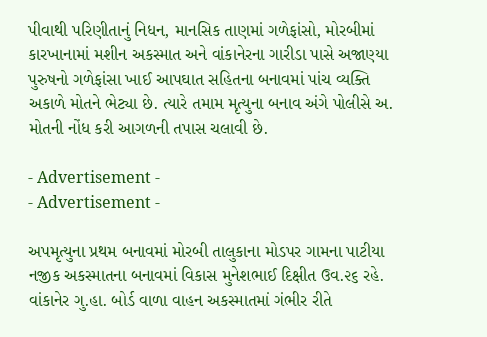પીવાથી પરિણીતાનું નિધન, માનસિક તાણમાં ગળેફાંસો, મોરબીમાં કારખાનામાં મશીન અકસ્માત અને વાંકાનેરના ગારીડા પાસે અજાણ્યા પુરુષનો ગળેફાંસા ખાઈ આપઘાત સહિતના બનાવમાં પાંચ વ્યક્તિ અકાળે મોતને ભેટ્યા છે. ત્યારે તમામ મૃત્યુના બનાવ અંગે પોલીસે અ. મોતની નોંધ કરી આગળની તપાસ ચલાવી છે.

- Advertisement -
- Advertisement -

અપમૃત્યુના પ્રથમ બનાવમાં મોરબી તાલુકાના મોડપર ગામના પાટીયા નજીક અકસ્માતના બનાવમાં વિકાસ મુનેશભાઈ દિક્ષીત ઉવ.૨૬ રહે. વાંકાનેર ગુ.હા. બોર્ડ વાળા વાહન અકસ્માતમાં ગંભીર રીતે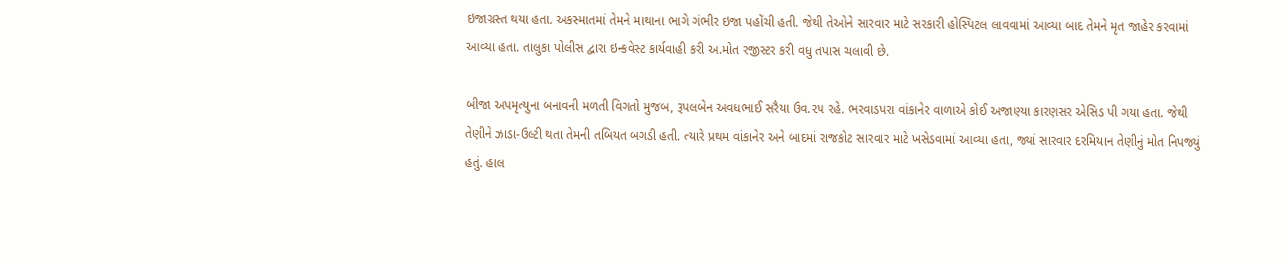ઇજાગ્રસ્ત થયા હતા. અકસ્માતમાં તેમને માથાના ભાગે ગંભીર ઇજા પહોંચી હતી. જેથી તેઓને સારવાર માટે સરકારી હોસ્પિટલ લાવવામાં આવ્યા બાદ તેમને મૃત જાહેર કરવામાં આવ્યા હતા. તાલુકા પોલીસ દ્વારા ઇન્કવેસ્ટ કાર્યવાહી કરી અ.મોત રજીસ્ટર કરી વધુ તપાસ ચલાવી છે.

બીજા અપમૃત્યુના બનાવની મળતી વિગતો મુજબ, રૂપલબેન અવધભાઈ સરૈયા ઉવ.૨૫ રહે. ભરવાડપરા વાંકાનેર વાળાએ કોઈ અજાણ્યા કારણસર એસિડ પી ગયા હતા. જેથી તેણીને ઝાડા-ઉલ્ટી થતા તેમની તબિયત બગડી હતી. ત્યારે પ્રથમ વાંકાનેર અને બાદમાં રાજકોટ સારવાર માટે ખસેડવામાં આવ્યા હતા, જ્યાં સારવાર દરમિયાન તેણીનું મોત નિપજ્યું હતું. હાલ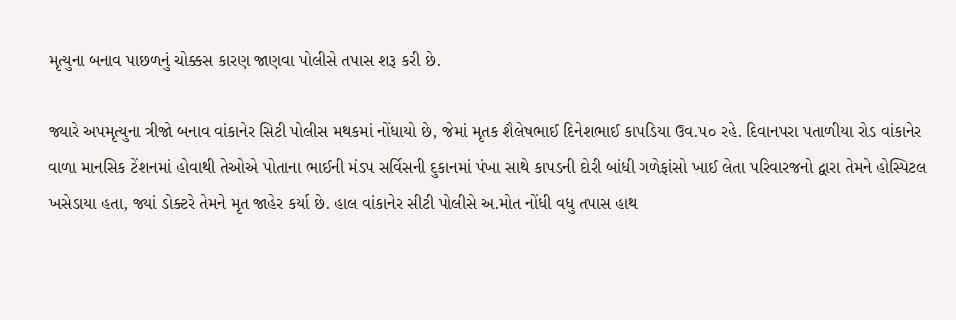મૃત્યુના બનાવ પાછળનું ચોક્કસ કારણ જાણવા પોલીસે તપાસ શરૂ કરી છે.

જ્યારે અપમૃત્યુના ત્રીજો બનાવ વાંકાનેર સિટી પોલીસ મથકમાં નોંધાયો છે, જેમાં મૃતક શૈલેષભાઈ દિનેશભાઈ કાપડિયા ઉવ.૫૦ રહે. દિવાનપરા પતાળીયા રોડ વાંકાનેર વાળા માનસિક ટેંશનમાં હોવાથી તેઓએ પોતાના ભાઈની મંડપ સર્વિસની દુકાનમાં પંખા સાથે કાપડની દોરી બાંધી ગળેફાંસો ખાઈ લેતા પરિવારજનો દ્વારા તેમને હોસ્પિટલ ખસેડાયા હતા, જ્યાં ડોક્ટરે તેમને મૃત જાહેર કર્યા છે. હાલ વાંકાનેર સીટી પોલીસે અ.મોત નોંધી વધુ તપાસ હાથ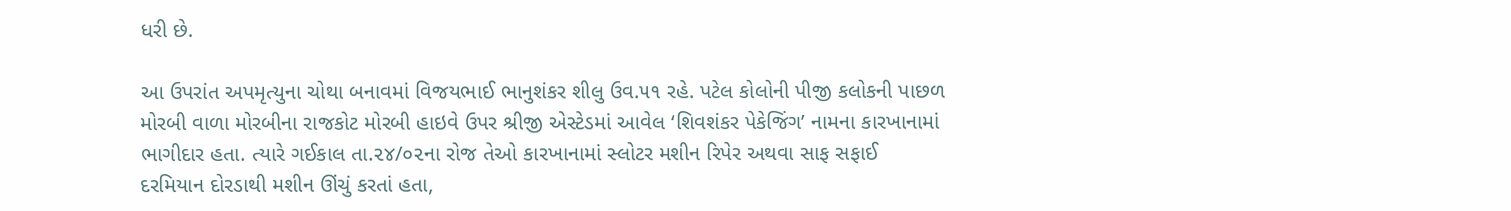ધરી છે.

આ ઉપરાંત અપમૃત્યુના ચોથા બનાવમાં વિજયભાઈ ભાનુશંકર શીલુ ઉવ.૫૧ રહે. પટેલ કોલોની પીજી કલોકની પાછળ મોરબી વાળા મોરબીના રાજકોટ મોરબી હાઇવે ઉપર શ્રીજી એસ્ટેડમાં આવેલ ‘શિવશંકર પેકેજિંગ’ નામના કારખાનામાં ભાગીદાર હતા. ત્યારે ગઈકાલ તા.૨૪/૦૨ના રોજ તેઓ કારખાનામાં સ્લોટર મશીન રિપેર અથવા સાફ સફાઈ દરમિયાન દોરડાથી મશીન ઊંચું કરતાં હતા,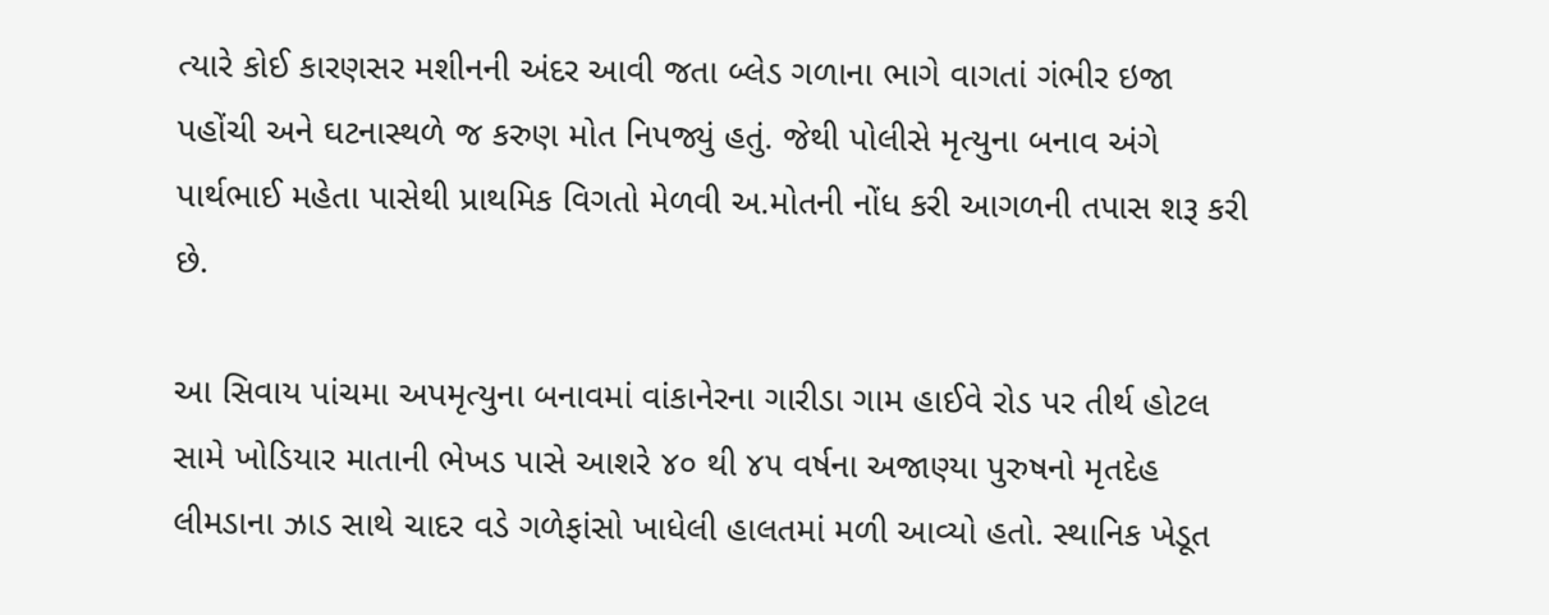ત્યારે કોઈ કારણસર મશીનની અંદર આવી જતા બ્લેડ ગળાના ભાગે વાગતાં ગંભીર ઇજા પહોંચી અને ઘટનાસ્થળે જ કરુણ મોત નિપજ્યું હતું. જેથી પોલીસે મૃત્યુના બનાવ અંગે પાર્થભાઈ મહેતા પાસેથી પ્રાથમિક વિગતો મેળવી અ.મોતની નોંધ કરી આગળની તપાસ શરૂ કરી છે.

આ સિવાય પાંચમા અપમૃત્યુના બનાવમાં વાંકાનેરના ગારીડા ગામ હાઈવે રોડ પર તીર્થ હોટલ સામે ખોડિયાર માતાની ભેખડ પાસે આશરે ૪૦ થી ૪૫ વર્ષના અજાણ્યા પુરુષનો મૃતદેહ લીમડાના ઝાડ સાથે ચાદર વડે ગળેફાંસો ખાધેલી હાલતમાં મળી આવ્યો હતો. સ્થાનિક ખેડૂત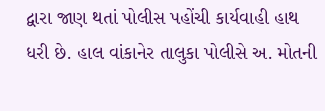દ્વારા જાણ થતાં પોલીસ પહોંચી કાર્યવાહી હાથ ધરી છે. હાલ વાંકાનેર તાલુકા પોલીસે અ. મોતની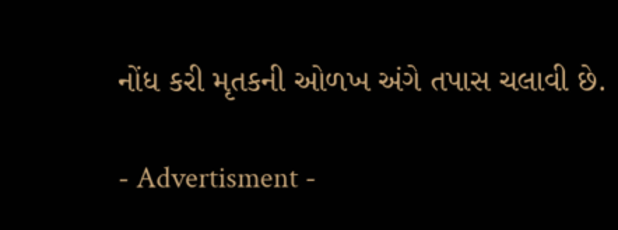નોંધ કરી મૃતકની ઓળખ અંગે તપાસ ચલાવી છે.

- Advertisment -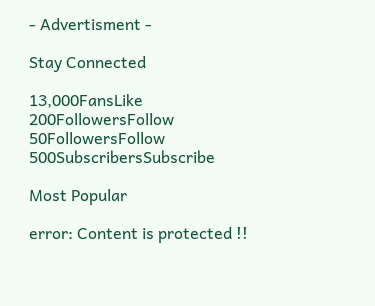- Advertisment -

Stay Connected

13,000FansLike
200FollowersFollow
50FollowersFollow
500SubscribersSubscribe

Most Popular

error: Content is protected !!